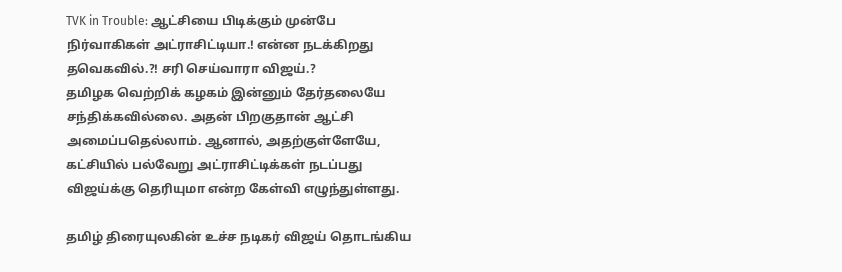TVK in Trouble: ஆட்சியை பிடிக்கும் முன்பே நிர்வாகிகள் அட்ராசிட்டியா.! என்ன நடக்கிறது தவெகவில்.?! சரி செய்வாரா விஜய்.?
தமிழக வெற்றிக் கழகம் இன்னும் தேர்தலையே சந்திக்கவில்லை. அதன் பிறகுதான் ஆட்சி அமைப்பதெல்லாம். ஆனால், அதற்குள்ளேயே, கட்சியில் பல்வேறு அட்ராசிட்டிக்கள் நடப்பது விஜய்க்கு தெரியுமா என்ற கேள்வி எழுந்துள்ளது.

தமிழ் திரையுலகின் உச்ச நடிகர் விஜய் தொடங்கிய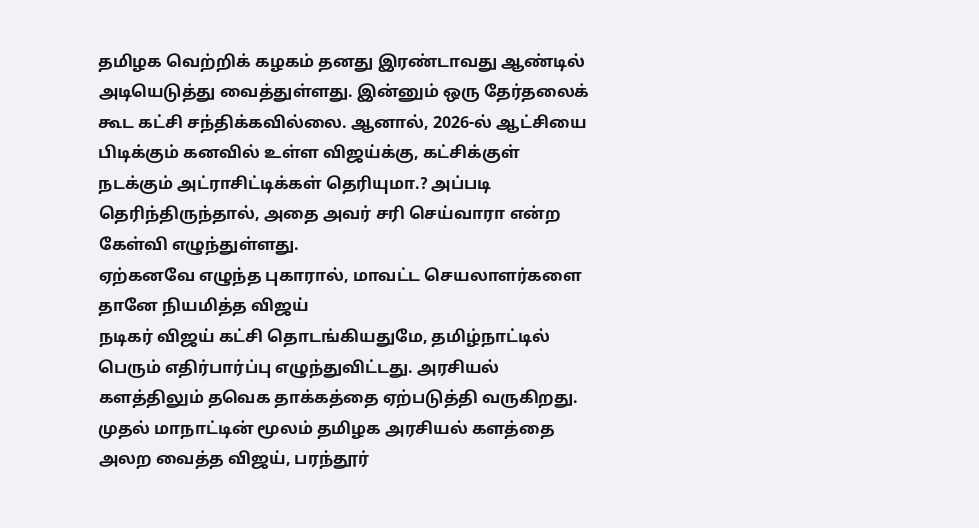தமிழக வெற்றிக் கழகம் தனது இரண்டாவது ஆண்டில் அடியெடுத்து வைத்துள்ளது. இன்னும் ஒரு தேர்தலைக் கூட கட்சி சந்திக்கவில்லை. ஆனால், 2026-ல் ஆட்சியை பிடிக்கும் கனவில் உள்ள விஜய்க்கு, கட்சிக்குள் நடக்கும் அட்ராசிட்டிக்கள் தெரியுமா.? அப்படி தெரிந்திருந்தால், அதை அவர் சரி செய்வாரா என்ற கேள்வி எழுந்துள்ளது.
ஏற்கனவே எழுந்த புகாரால், மாவட்ட செயலாளர்களை தானே நியமித்த விஜய்
நடிகர் விஜய் கட்சி தொடங்கியதுமே, தமிழ்நாட்டில் பெரும் எதிர்பார்ப்பு எழுந்துவிட்டது. அரசியல் களத்திலும் தவெக தாக்கத்தை ஏற்படுத்தி வருகிறது. முதல் மாநாட்டின் மூலம் தமிழக அரசியல் களத்தை அலற வைத்த விஜய், பரந்தூர்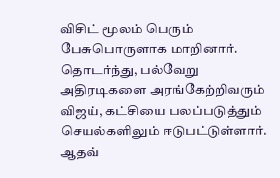விசிட் மூலம் பெரும் பேசுபொருளாக மாறினார். தொடர்ந்து, பல்வேறு அதிரடிகளை அரங்கேற்றிவரும் விஜய், கட்சியை பலப்படுத்தும் செயல்களிலும் ஈடுபட்டுள்ளார்.
ஆதவ்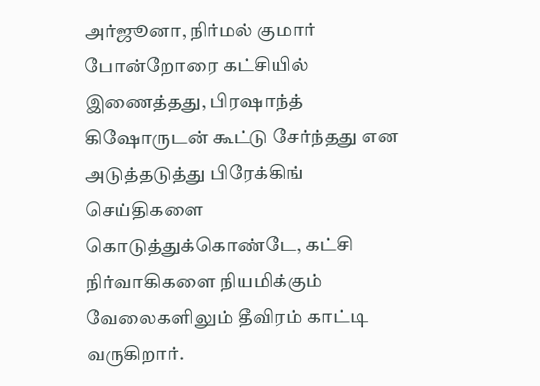அர்ஜூனா, நிர்மல் குமார் போன்றோரை கட்சியில் இணைத்தது, பிரஷாந்த் கிஷோருடன் கூட்டு சேர்ந்தது என அடுத்தடுத்து பிரேக்கிங் செய்திகளை கொடுத்துக்கொண்டே, கட்சி நிர்வாகிகளை நியமிக்கும் வேலைகளிலும் தீவிரம் காட்டி வருகிறார்.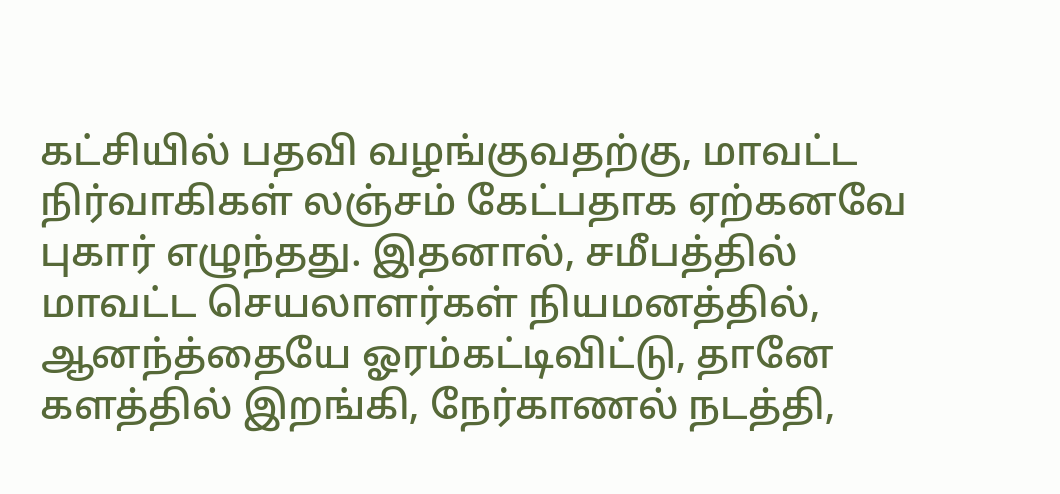கட்சியில் பதவி வழங்குவதற்கு, மாவட்ட நிர்வாகிகள் லஞ்சம் கேட்பதாக ஏற்கனவே புகார் எழுந்தது. இதனால், சமீபத்தில் மாவட்ட செயலாளர்கள் நியமனத்தில், ஆனந்த்தையே ஓரம்கட்டிவிட்டு, தானே களத்தில் இறங்கி, நேர்காணல் நடத்தி,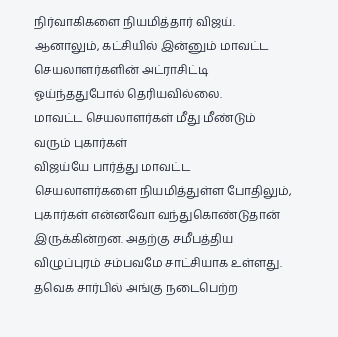நிர்வாகிகளை நியமித்தார் விஜய். ஆனாலும், கட்சியில் இன்னும் மாவட்ட செயலாளர்களின் அட்ராசிட்டி ஓய்ந்ததுபோல் தெரியவில்லை.
மாவட்ட செயலாளர்கள் மீது மீண்டும் வரும் புகார்கள்
விஜய்யே பார்த்து மாவட்ட செயலாளர்களை நியமித்துள்ள போதிலும், புகார்கள் என்னவோ வந்துகொண்டுதான் இருக்கின்றன. அதற்கு சமீபத்திய விழுப்புரம் சம்பவமே சாட்சியாக உள்ளது. தவெக சார்பில் அங்கு நடைபெற்ற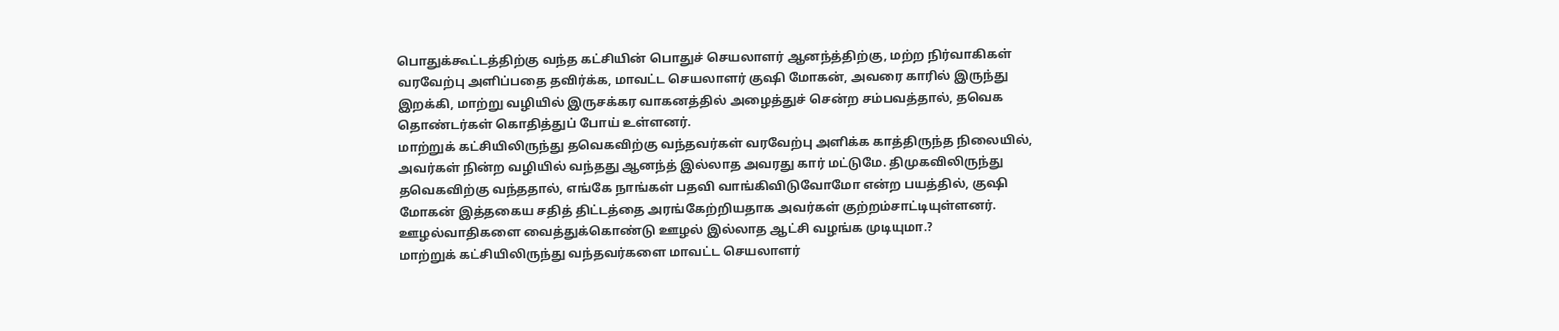பொதுக்கூட்டத்திற்கு வந்த கட்சியின் பொதுச் செயலாளர் ஆனந்த்திற்கு, மற்ற நிர்வாகிகள் வரவேற்பு அளிப்பதை தவிர்க்க, மாவட்ட செயலாளர் குஷி மோகன், அவரை காரில் இருந்து இறக்கி, மாற்று வழியில் இருசக்கர வாகனத்தில் அழைத்துச் சென்ற சம்பவத்தால், தவெக தொண்டர்கள் கொதித்துப் போய் உள்ளனர்.
மாற்றுக் கட்சியிலிருந்து தவெகவிற்கு வந்தவர்கள் வரவேற்பு அளிக்க காத்திருந்த நிலையில், அவர்கள் நின்ற வழியில் வந்தது ஆனந்த் இல்லாத அவரது கார் மட்டுமே. திமுகவிலிருந்து தவெகவிற்கு வந்ததால், எங்கே நாங்கள் பதவி வாங்கிவிடுவோமோ என்ற பயத்தில், குஷி மோகன் இத்தகைய சதித் திட்டத்தை அரங்கேற்றியதாக அவர்கள் குற்றம்சாட்டியுள்ளனர்.
ஊழல்வாதிகளை வைத்துக்கொண்டு ஊழல் இல்லாத ஆட்சி வழங்க முடியுமா.?
மாற்றுக் கட்சியிலிருந்து வந்தவர்களை மாவட்ட செயலாளர்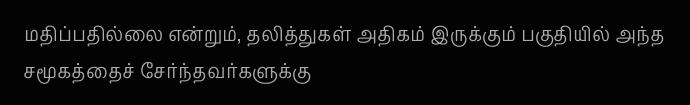மதிப்பதில்லை என்றும், தலித்துகள் அதிகம் இருக்கும் பகுதியில் அந்த சமூகத்தைச் சேர்ந்தவர்களுக்கு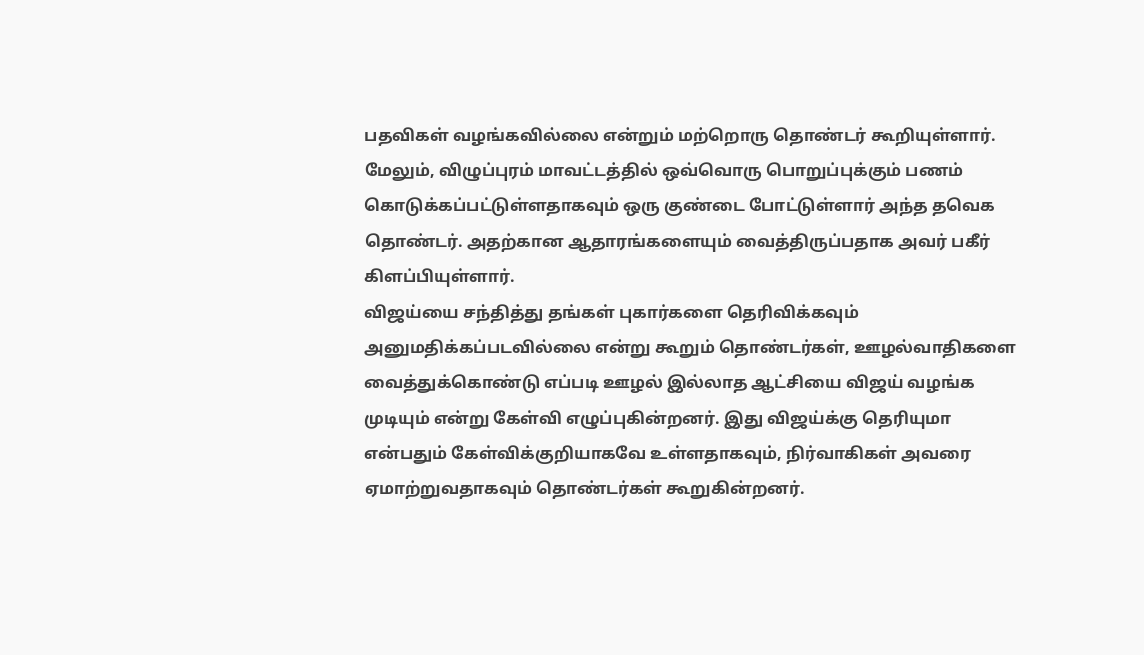பதவிகள் வழங்கவில்லை என்றும் மற்றொரு தொண்டர் கூறியுள்ளார். மேலும், விழுப்புரம் மாவட்டத்தில் ஒவ்வொரு பொறுப்புக்கும் பணம் கொடுக்கப்பட்டுள்ளதாகவும் ஒரு குண்டை போட்டுள்ளார் அந்த தவெக தொண்டர். அதற்கான ஆதாரங்களையும் வைத்திருப்பதாக அவர் பகீர் கிளப்பியுள்ளார்.
விஜய்யை சந்தித்து தங்கள் புகார்களை தெரிவிக்கவும் அனுமதிக்கப்படவில்லை என்று கூறும் தொண்டர்கள், ஊழல்வாதிகளை வைத்துக்கொண்டு எப்படி ஊழல் இல்லாத ஆட்சியை விஜய் வழங்க முடியும் என்று கேள்வி எழுப்புகின்றனர். இது விஜய்க்கு தெரியுமா என்பதும் கேள்விக்குறியாகவே உள்ளதாகவும், நிர்வாகிகள் அவரை ஏமாற்றுவதாகவும் தொண்டர்கள் கூறுகின்றனர்.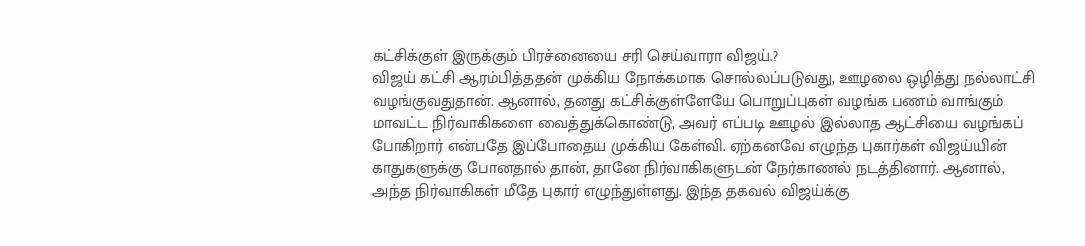கட்சிக்குள் இருக்கும் பிரச்னையை சரி செய்வாரா விஜய்.?
விஜய் கட்சி ஆரம்பித்ததன் முக்கிய நோக்கமாக சொல்லப்படுவது, ஊழலை ஒழித்து நல்லாட்சி வழங்குவதுதான். ஆனால், தனது கட்சிக்குள்ளேயே பொறுப்புகள் வழங்க பணம் வாங்கும் மாவட்ட நிர்வாகிகளை வைத்துக்கொண்டு, அவர் எப்படி ஊழல் இல்லாத ஆட்சியை வழங்கப் போகிறார் என்பதே இப்போதைய முக்கிய கேள்வி. ஏற்கனவே எழுந்த புகார்கள் விஜய்யின் காதுகளுக்கு போனதால் தான், தானே நிர்வாகிகளுடன் நேர்காணல் நடத்தினார். ஆனால், அந்த நிர்வாகிகள் மீதே புகார் எழுந்துள்ளது. இந்த தகவல் விஜய்க்கு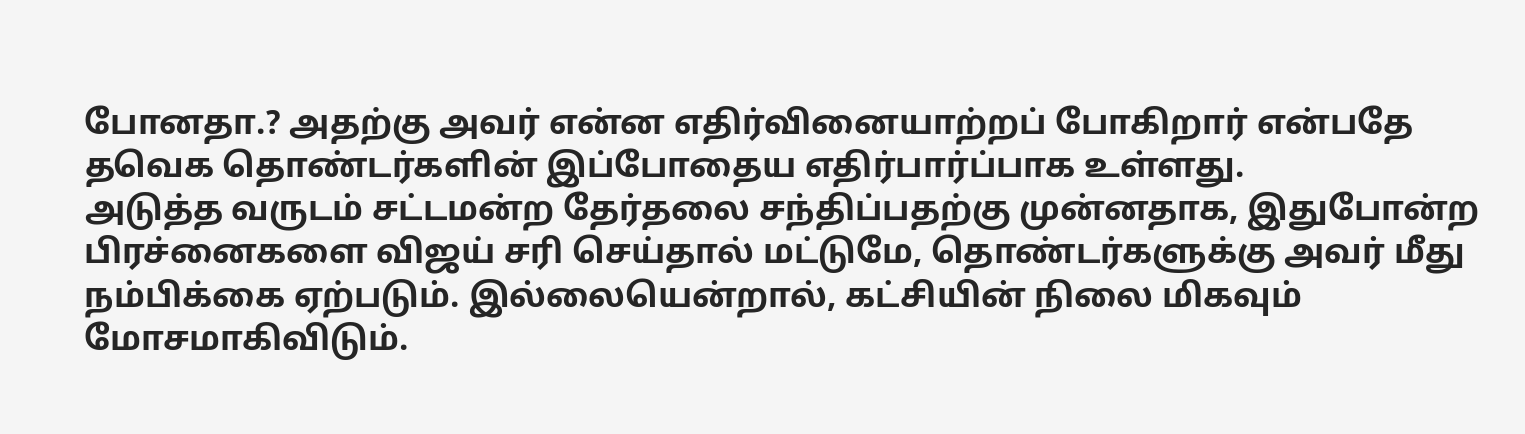போனதா.? அதற்கு அவர் என்ன எதிர்வினையாற்றப் போகிறார் என்பதே தவெக தொண்டர்களின் இப்போதைய எதிர்பார்ப்பாக உள்ளது.
அடுத்த வருடம் சட்டமன்ற தேர்தலை சந்திப்பதற்கு முன்னதாக, இதுபோன்ற பிரச்னைகளை விஜய் சரி செய்தால் மட்டுமே, தொண்டர்களுக்கு அவர் மீது நம்பிக்கை ஏற்படும். இல்லையென்றால், கட்சியின் நிலை மிகவும் மோசமாகிவிடும்.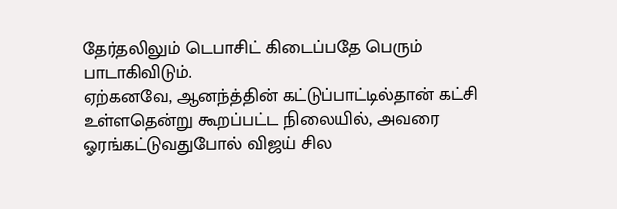தேர்தலிலும் டெபாசிட் கிடைப்பதே பெரும் பாடாகிவிடும்.
ஏற்கனவே, ஆனந்த்தின் கட்டுப்பாட்டில்தான் கட்சி உள்ளதென்று கூறப்பட்ட நிலையில், அவரை ஓரங்கட்டுவதுபோல் விஜய் சில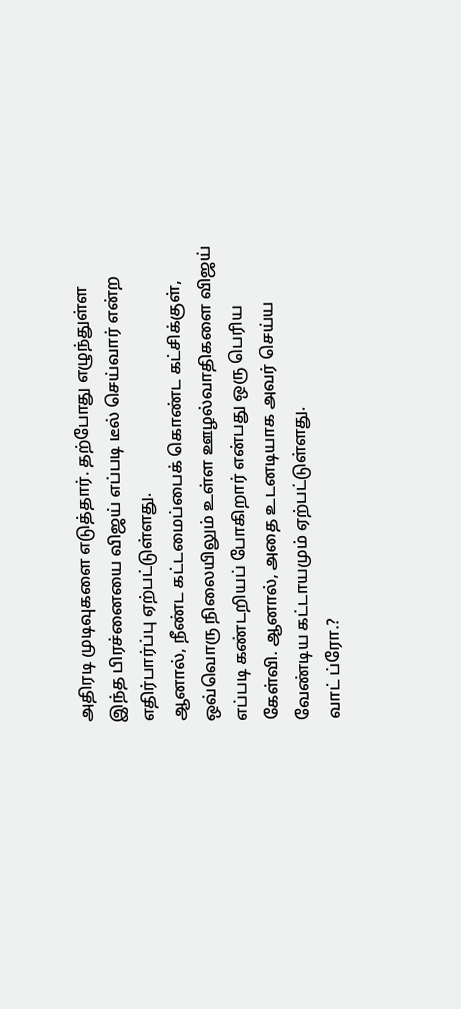அதிரடி முடிவுகளை எடுத்தார். தற்போது எழுந்துள்ள இந்த பிரச்னையை விஜய் எப்படி டீல் செய்வார் என்ற எதிர்பார்ப்பு ஏற்பட்டுள்ளது.
ஆனால், நீண்ட கட்டமைப்பைக் கொண்ட கட்சிக்குள், ஒவ்வொரு நிலையிலும் உள்ள ஊழல்வாதிகளை விஜய் எப்படி கண்டறியப் போகிறார் என்பது ஒரு பெரிய கேள்வி. ஆனால், அதை உடனடியாக அவர் செய்ய வேண்டிய கட்டாயமும் ஏற்பட்டுள்ளது.
வாட் ப்ரோ.?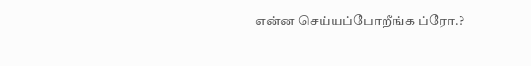என்ன செய்யப்போறீங்க ப்ரோ.?